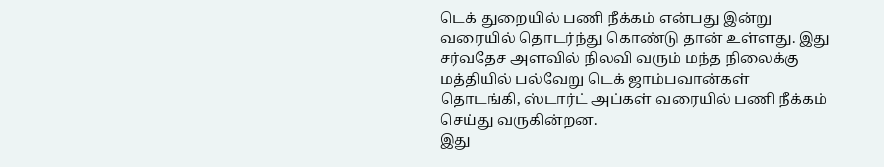டெக் துறையில் பணி நீக்கம் என்பது இன்று வரையில் தொடர்ந்து கொண்டு தான் உள்ளது. இது சர்வதேச அளவில் நிலவி வரும் மந்த நிலைக்கு மத்தியில் பல்வேறு டெக் ஜாம்பவான்கள் தொடங்கி, ஸ்டார்ட் அப்கள் வரையில் பணி நீக்கம் செய்து வருகின்றன.
இது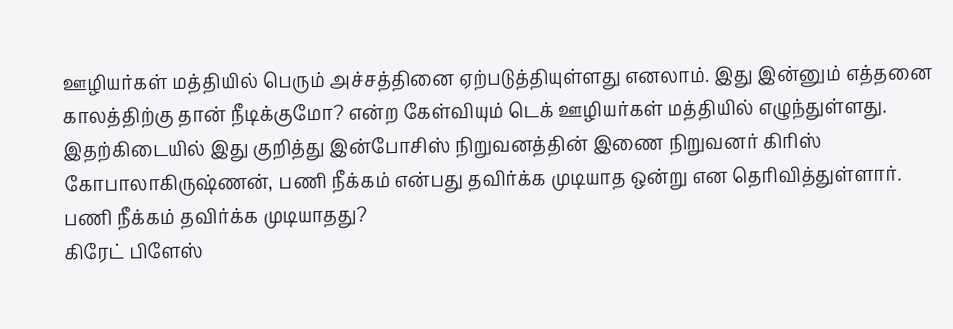ஊழியர்கள் மத்தியில் பெரும் அச்சத்தினை ஏற்படுத்தியுள்ளது எனலாம். இது இன்னும் எத்தனை காலத்திற்கு தான் நீடிக்குமோ? என்ற கேள்வியும் டெக் ஊழியர்கள் மத்தியில் எழுந்துள்ளது.
இதற்கிடையில் இது குறித்து இன்போசிஸ் நிறுவனத்தின் இணை நிறுவனர் கிரிஸ் கோபாலாகிருஷ்ணன், பணி நீக்கம் என்பது தவிர்க்க முடியாத ஒன்று என தெரிவித்துள்ளார்.
பணி நீக்கம் தவிர்க்க முடியாதது?
கிரேட் பிளேஸ்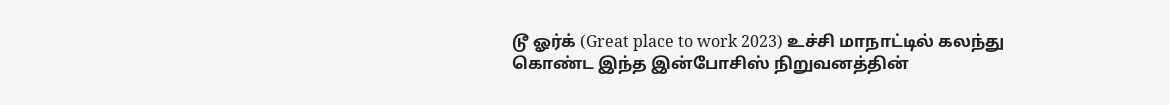டூ ஓர்க் (Great place to work 2023) உச்சி மாநாட்டில் கலந்து கொண்ட இந்த இன்போசிஸ் நிறுவனத்தின்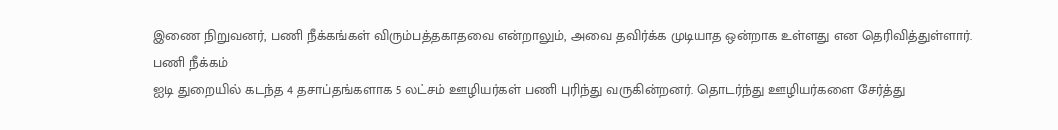இணை நிறுவனர், பணி நீக்கங்கள் விரும்பத்தகாதவை என்றாலும், அவை தவிர்க்க முடியாத ஒன்றாக உள்ளது என தெரிவித்துள்ளார்.
பணி நீக்கம்
ஐடி துறையில் கடந்த 4 தசாப்தங்களாக 5 லட்சம் ஊழியர்கள் பணி புரிந்து வருகின்றனர். தொடர்ந்து ஊழியர்களை சேர்த்து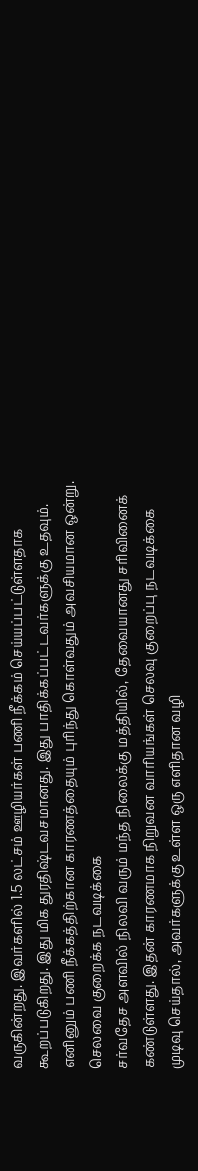வருகின்றது. இவர்களில் 1.5 லட்சம் ஊழியர்கள் பணி நீக்கம் செய்யப்பட்டுள்ளதாக கூறப்படுகிறது. இது மிக துரதிஷ்டவசமானது. இது பாதிக்கப்பட்டவர்களுக்கு உதவும். எனினும் பணி நீக்கத்திற்கான காரணத்தையும் புரிந்து கொள்வதும் அவசியமான ஒன்று.
செலவை குறைக்க நடவடிக்கை
சர்வதேச அளவில் நிலவி வரும் மந்த நிலைக்கு மத்தியில், தேவையானது சரிவினைக் கண்டுள்ளது. இதன் காரணமாக நிறுவன வாரியங்கள் செலவு குறைப்பு நடவடிக்கை முடிவு செய்தால், அவர்களுக்கு உள்ள ஒரு எளிதான வழி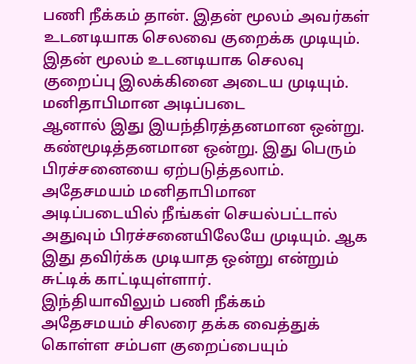பணி நீக்கம் தான். இதன் மூலம் அவர்கள் உடனடியாக செலவை குறைக்க முடியும். இதன் மூலம் உடனடியாக செலவு குறைப்பு இலக்கினை அடைய முடியும்.
மனிதாபிமான அடிப்படை
ஆனால் இது இயந்திரத்தனமான ஒன்று. கண்மூடித்தனமான ஒன்று. இது பெரும் பிரச்சனையை ஏற்படுத்தலாம். அதேசமயம் மனிதாபிமான அடிப்படையில் நீங்கள் செயல்பட்டால் அதுவும் பிரச்சனையிலேயே முடியும். ஆக இது தவிர்க்க முடியாத ஒன்று என்றும் சுட்டிக் காட்டியுள்ளார்.
இந்தியாவிலும் பணி நீக்கம்
அதேசமயம் சிலரை தக்க வைத்துக் கொள்ள சம்பள குறைப்பையும்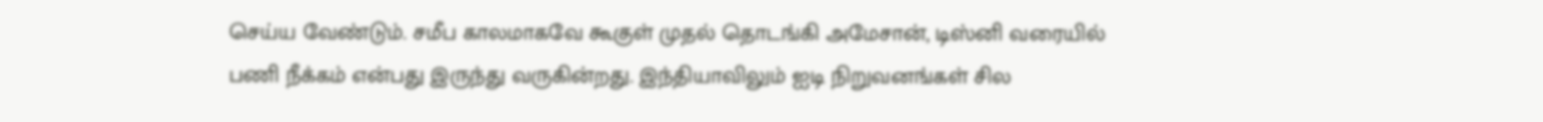செய்ய வேண்டும். சமீப காலமாகவே கூகுள் முதல் தொடங்கி அமேசான், டிஸ்னி வரையில் பணி நீக்கம் என்பது இருந்து வருகின்றது. இந்தியாவிலும் ஐடி நிறுவனங்கள் சில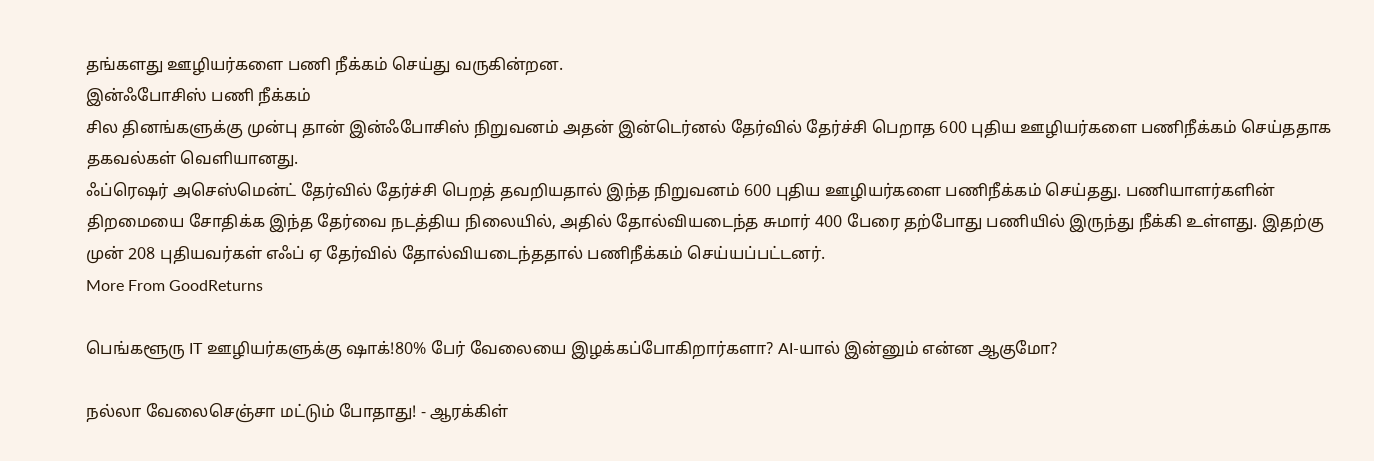தங்களது ஊழியர்களை பணி நீக்கம் செய்து வருகின்றன.
இன்ஃபோசிஸ் பணி நீக்கம்
சில தினங்களுக்கு முன்பு தான் இன்ஃபோசிஸ் நிறுவனம் அதன் இன்டெர்னல் தேர்வில் தேர்ச்சி பெறாத 600 புதிய ஊழியர்களை பணிநீக்கம் செய்ததாக தகவல்கள் வெளியானது.
ஃப்ரெஷர் அசெஸ்மென்ட் தேர்வில் தேர்ச்சி பெறத் தவறியதால் இந்த நிறுவனம் 600 புதிய ஊழியர்களை பணிநீக்கம் செய்தது. பணியாளர்களின் திறமையை சோதிக்க இந்த தேர்வை நடத்திய நிலையில், அதில் தோல்வியடைந்த சுமார் 400 பேரை தற்போது பணியில் இருந்து நீக்கி உள்ளது. இதற்கு முன் 208 புதியவர்கள் எஃப் ஏ தேர்வில் தோல்வியடைந்ததால் பணிநீக்கம் செய்யப்பட்டனர்.
More From GoodReturns

பெங்களூரு IT ஊழியர்களுக்கு ஷாக்!80% பேர் வேலையை இழக்கப்போகிறார்களா? AI-யால் இன்னும் என்ன ஆகுமோ?

நல்லா வேலைசெஞ்சா மட்டும் போதாது! - ஆரக்கிள்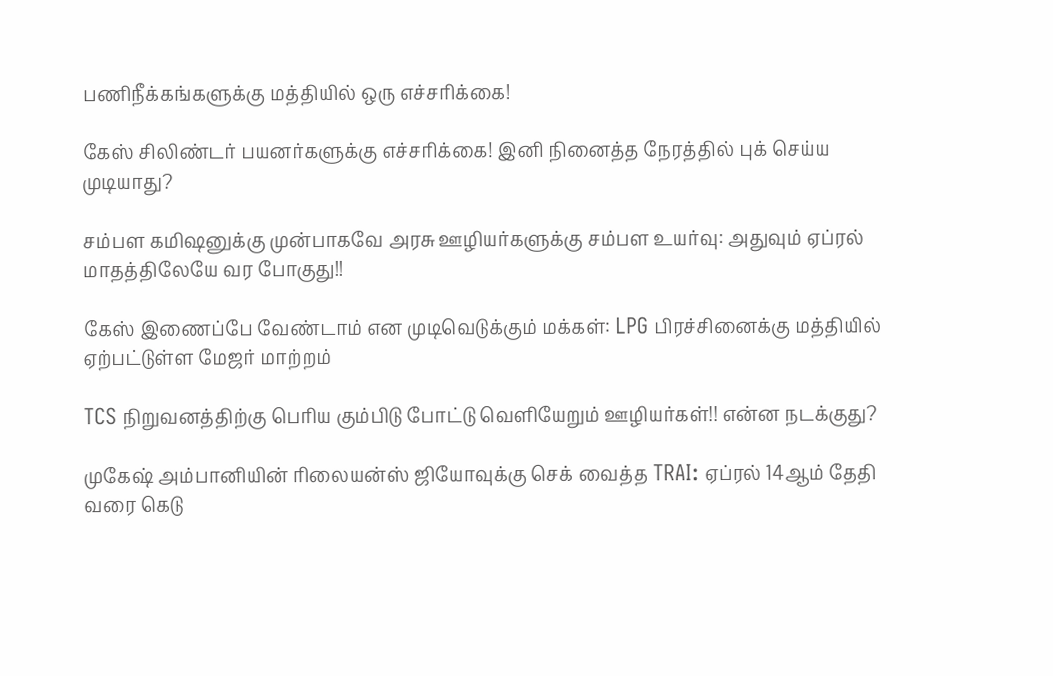பணிநீக்கங்களுக்கு மத்தியில் ஒரு எச்சரிக்கை!

கேஸ் சிலிண்டர் பயனர்களுக்கு எச்சரிக்கை! இனி நினைத்த நேரத்தில் புக் செய்ய முடியாது?

சம்பள கமிஷனுக்கு முன்பாகவே அரசு ஊழியர்களுக்கு சம்பள உயர்வு: அதுவும் ஏப்ரல் மாதத்திலேயே வர போகுது!!

கேஸ் இணைப்பே வேண்டாம் என முடிவெடுக்கும் மக்கள்: LPG பிரச்சினைக்கு மத்தியில் ஏற்பட்டுள்ள மேஜர் மாற்றம்

TCS நிறுவனத்திற்கு பெரிய கும்பிடு போட்டு வெளியேறும் ஊழியர்கள்!! என்ன நடக்குது?

முகேஷ் அம்பானியின் ரிலையன்ஸ் ஜியோவுக்கு செக் வைத்த TRAI: ஏப்ரல் 14ஆம் தேதி வரை கெடு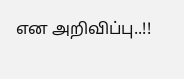என அறிவிப்பு..!!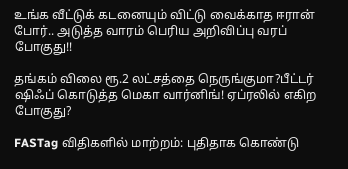உங்க வீட்டுக் கடனையும் விட்டு வைக்காத ஈரான் போர்.. அடுத்த வாரம் பெரிய அறிவிப்பு வரப் போகுது!!

தங்கம் விலை ரூ.2 லட்சத்தை நெருங்குமா?பீட்டர் ஷிஃப் கொடுத்த மெகா வார்னிங்! ஏப்ரலில் எகிற போகுது?

FASTag விதிகளில் மாற்றம்: புதிதாக கொண்டு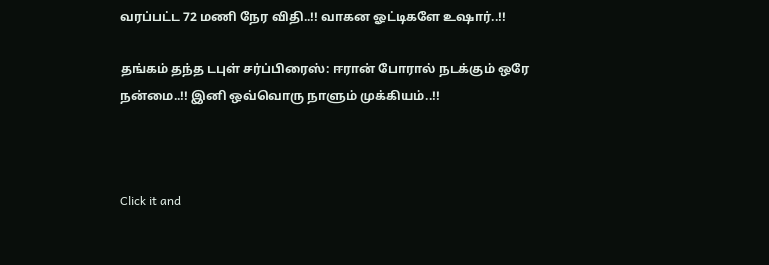வரப்பட்ட 72 மணி நேர விதி..!! வாகன ஓட்டிகளே உஷார்..!!

தங்கம் தந்த டபுள் சர்ப்பிரைஸ்: ஈரான் போரால் நடக்கும் ஒரே நன்மை..!! இனி ஒவ்வொரு நாளும் முக்கியம்..!!



Click it and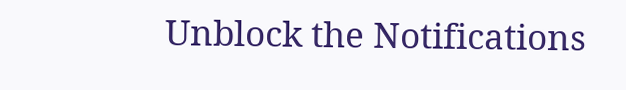Unblock the Notifications